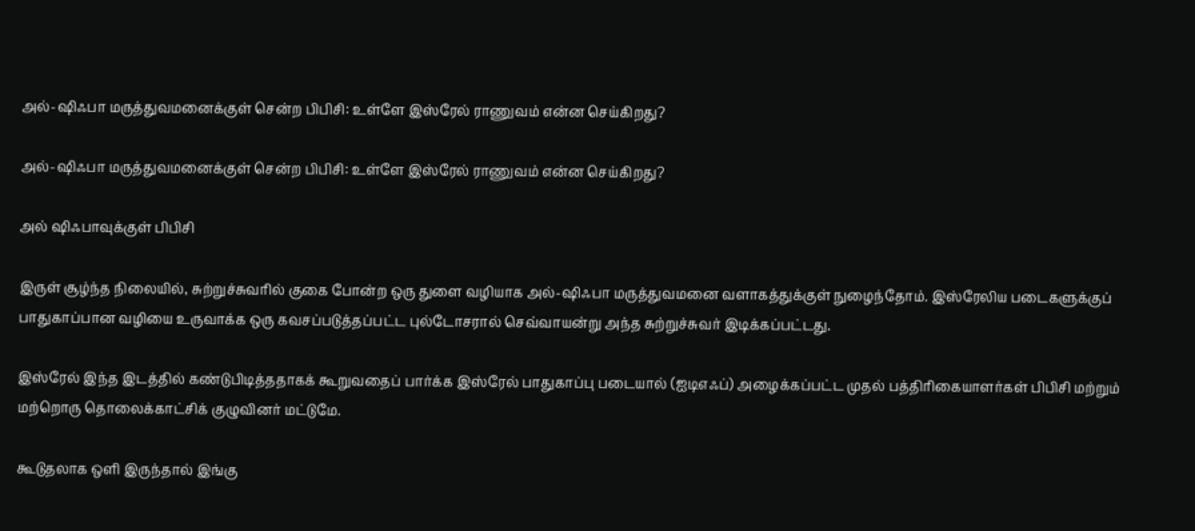அல்-ஷிஃபா மருத்துவமனைக்குள் சென்ற பிபிசி: உள்ளே இஸ்ரேல் ராணுவம் என்ன செய்கிறது?

அல்-ஷிஃபா மருத்துவமனைக்குள் சென்ற பிபிசி: உள்ளே இஸ்ரேல் ராணுவம் என்ன செய்கிறது?

அல் ஷிஃபாவுக்குள் பிபிசி

இருள் சூழ்ந்த நிலையில், சுற்றுச்சுவரில் குகை போன்ற ஒரு துளை வழியாக அல்-ஷிஃபா மருத்துவமனை வளாகத்துக்குள் நுழைந்தோம். இஸ்ரேலிய படைகளுக்குப் பாதுகாப்பான வழியை உருவாக்க ஒரு கவசப்படுத்தப்பட்ட புல்டோசரால் செவ்வாயன்று அந்த சுற்றுச்சுவர் இடிக்கப்பட்டது.

இஸ்ரேல் இந்த இடத்தில் கண்டுபிடித்ததாகக் கூறுவதைப் பார்க்க இஸ்ரேல் பாதுகாப்பு படையால் (ஐடிஎஃப்) அழைக்கப்பட்ட முதல் பத்திரிகையாளர்கள் பிபிசி மற்றும் மற்றொரு தொலைக்காட்சிக் குழுவினர் மட்டுமே.

கூடுதலாக ஒளி இருந்தால் இங்கு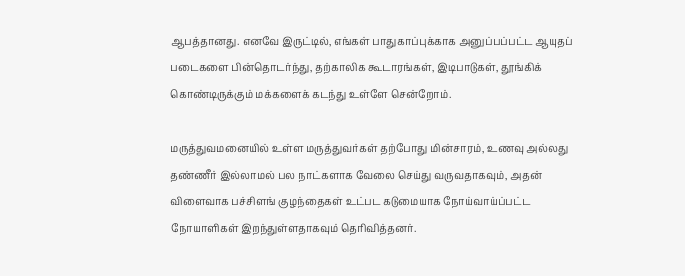ஆபத்தானது. எனவே இருட்டில், எங்கள் பாதுகாப்புக்காக அனுப்பப்பட்ட ஆயுதப் படைகளை பின்தொடர்ந்து, தற்காலிக கூடாரங்கள், இடிபாடுகள், தூங்கிக் கொண்டிருக்கும் மக்களைக் கடந்து உள்ளே சென்றோம்.

மருத்துவமனையில் உள்ள மருத்துவர்கள் தற்போது மின்சாரம், உணவு அல்லது தண்ணீர் இல்லாமல் பல நாட்களாக வேலை செய்து வருவதாகவும், அதன் விளைவாக பச்சிளங் குழந்தைகள் உட்பட கடுமையாக நோய்வாய்ப்பட்ட நோயாளிகள் இறந்துள்ளதாகவும் தெரிவித்தனர்.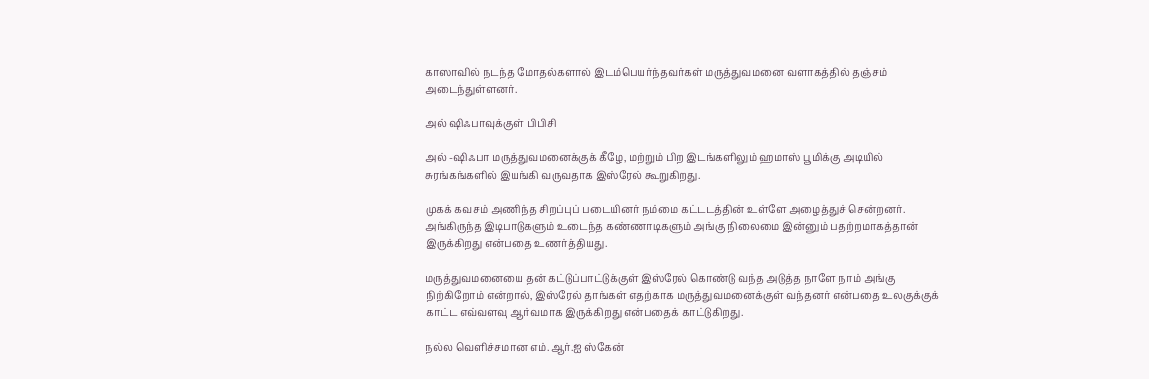காஸாவில் நடந்த மோதல்களால் இடம்பெயர்ந்தவர்கள் மருத்துவமனை வளாகத்தில் தஞ்சம் அடைந்துள்ளனர்.

அல் ஷிஃபாவுக்குள் பிபிசி

அல் -ஷிஃபா மருத்துவமனைக்குக் கீழே, மற்றும் பிற இடங்களிலும் ஹமாஸ் பூமிக்கு அடியில் சுரங்கங்களில் இயங்கி வருவதாக இஸ்ரேல் கூறுகிறது.

முகக் கவசம் அணிந்த சிறப்புப் படையினர் நம்மை கட்டடத்தின் உள்ளே அழைத்துச் சென்றனர். அங்கிருந்த இடிபாடுகளும் உடைந்த கண்ணாடிகளும் அங்கு நிலைமை இன்னும் பதற்றமாகத்தான் இருக்கிறது என்பதை உணர்த்தியது.

மருத்துவமனையை தன் கட்டுப்பாட்டுக்குள் இஸ்ரேல் கொண்டு வந்த அடுத்த நாளே நாம் அங்கு நிற்கிறோம் என்றால், இஸ்ரேல் தாங்கள் எதற்காக மருத்துவமனைக்குள் வந்தனர் என்பதை உலகுக்குக் காட்ட எவ்வளவு ஆர்வமாக இருக்கிறது என்பதைக் காட்டுகிறது.

நல்ல வெளிச்சமான எம்.ஆர்.ஐ ஸ்கேன்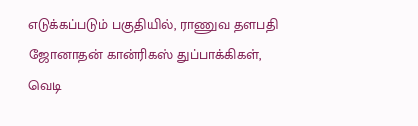எடுக்கப்படும் பகுதியில், ராணுவ தளபதி ஜோனாதன் கான்ரிகஸ் துப்பாக்கிகள், வெடி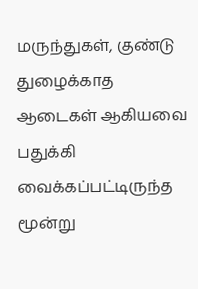மருந்துகள், குண்டு துழைக்காத ஆடைகள் ஆகியவை பதுக்கி வைக்கப்பட்டிருந்த மூன்று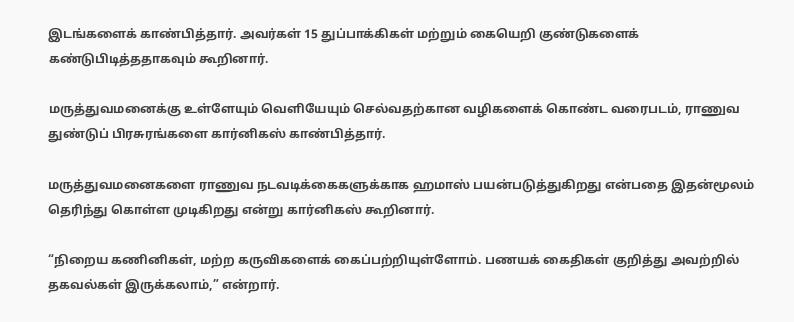இடங்களைக் காண்பித்தார். அவர்கள் 15 துப்பாக்கிகள் மற்றும் கையெறி குண்டுகளைக் கண்டுபிடித்ததாகவும் கூறினார்.

மருத்துவமனைக்கு உள்ளேயும் வெளியேயும் செல்வதற்கான வழிகளைக் கொண்ட வரைபடம், ராணுவ துண்டுப் பிரசுரங்களை கார்னிகஸ் காண்பித்தார்.

மருத்துவமனைகளை ராணுவ நடவடிக்கைகளுக்காக ஹமாஸ் பயன்படுத்துகிறது என்பதை இதன்மூலம் தெரிந்து கொள்ள முடிகிறது என்று கார்னிகஸ் கூறினார்.

“நிறைய கணினிகள், மற்ற கருவிகளைக் கைப்பற்றியுள்ளோம். பணயக் கைதிகள் குறித்து அவற்றில் தகவல்கள் இருக்கலாம்,” என்றார்.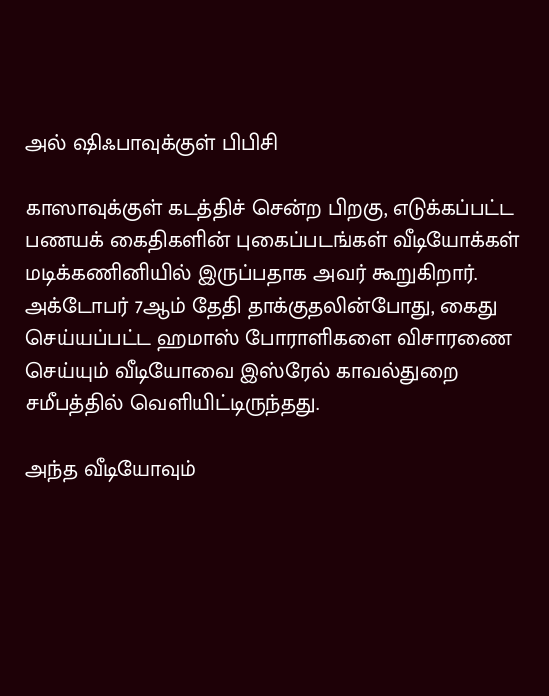அல் ஷிஃபாவுக்குள் பிபிசி

காஸாவுக்குள் கடத்திச் சென்ற பிறகு, எடுக்கப்பட்ட பணயக் கைதிகளின் புகைப்படங்கள் வீடியோக்கள் மடிக்கணினியில் இருப்பதாக அவர் கூறுகிறார். அக்டோபர் 7ஆம் தேதி தாக்குதலின்போது, கைது செய்யப்பட்ட ஹமாஸ் போராளிகளை விசாரணை செய்யும் வீடியோவை இஸ்ரேல் காவல்துறை சமீபத்தில் வெளியிட்டிருந்தது.

அந்த வீடியோவும்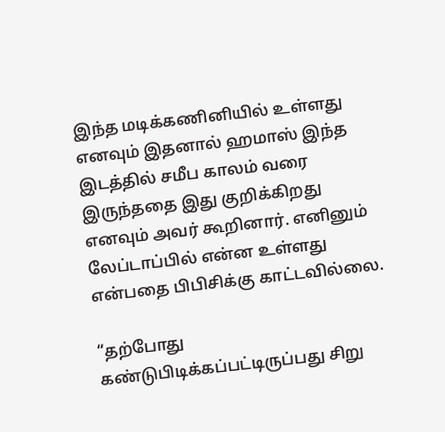இந்த மடிக்கணினியில் உள்ளது எனவும் இதனால் ஹமாஸ் இந்த இடத்தில் சமீப காலம் வரை இருந்ததை இது குறிக்கிறது எனவும் அவர் கூறினார். எனினும் லேப்டாப்பில் என்ன உள்ளது என்பதை பிபிசிக்கு காட்டவில்லை.

“தற்போது கண்டுபிடிக்கப்பட்டிருப்பது சிறு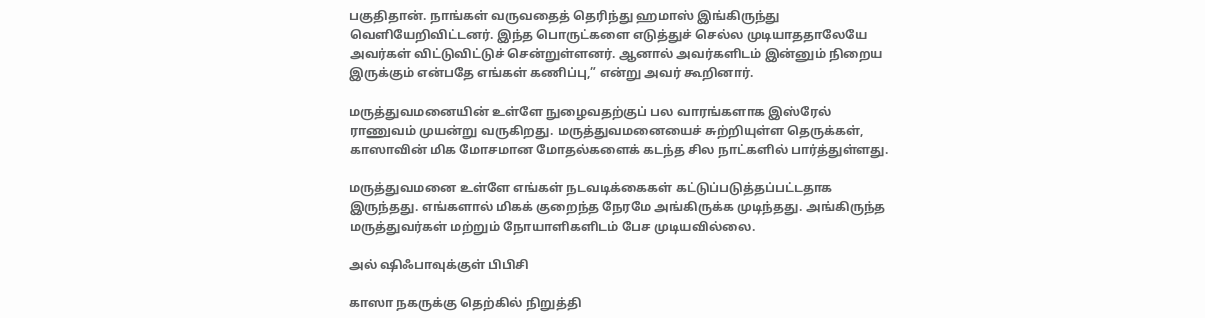பகுதிதான். நாங்கள் வருவதைத் தெரிந்து ஹமாஸ் இங்கிருந்து வெளியேறிவிட்டனர். இந்த பொருட்களை எடுத்துச் செல்ல முடியாததாலேயே அவர்கள் விட்டுவிட்டுச் சென்றுள்ளனர். ஆனால் அவர்களிடம் இன்னும் நிறைய இருக்கும் என்பதே எங்கள் கணிப்பு,” என்று அவர் கூறினார்.

மருத்துவமனையின் உள்ளே நுழைவதற்குப் பல வாரங்களாக இஸ்ரேல் ராணுவம் முயன்று வருகிறது. மருத்துவமனையைச் சுற்றியுள்ள தெருக்கள், காஸாவின் மிக மோசமான மோதல்களைக் கடந்த சில நாட்களில் பார்த்துள்ளது.

மருத்துவமனை உள்ளே எங்கள் நடவடிக்கைகள் கட்டுப்படுத்தப்பட்டதாக இருந்தது. எங்களால் மிகக் குறைந்த நேரமே அங்கிருக்க முடிந்தது. அங்கிருந்த மருத்துவர்கள் மற்றும் நோயாளிகளிடம் பேச முடியவில்லை.

அல் ஷிஃபாவுக்குள் பிபிசி

காஸா நகருக்கு தெற்கில் நிறுத்தி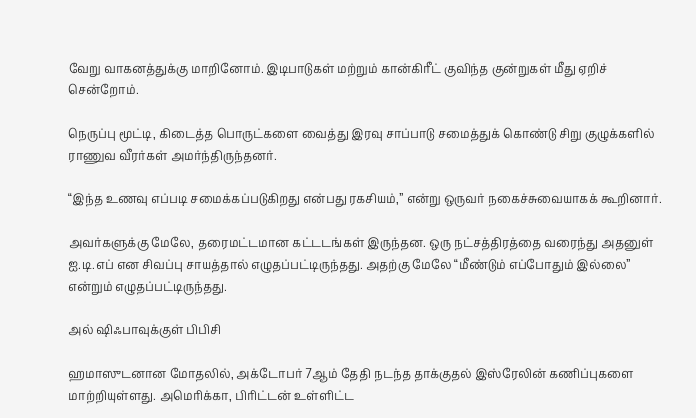வேறு வாகனத்துக்கு மாறினோம். இடிபாடுகள் மற்றும் கான்கிரீட் குவிந்த குன்றுகள் மீது ஏறிச் சென்றோம்.

நெருப்பு மூட்டி, கிடைத்த பொருட்களை வைத்து இரவு சாப்பாடு சமைத்துக் கொண்டு சிறு குழுக்களில் ராணுவ வீரர்கள் அமர்ந்திருந்தனர்.

“இந்த உணவு எப்படி சமைக்கப்படுகிறது என்பது ரகசியம்,” என்று ஒருவர் நகைச்சுவையாகக் கூறினார்.

அவர்களுக்கு மேலே, தரைமட்டமான கட்டடங்கள் இருந்தன. ஒரு நட்சத்திரத்தை வரைந்து அதனுள் ஐ.டி.எப் என சிவப்பு சாயத்தால் எழுதப்பட்டிருந்தது. அதற்கு மேலே “மீண்டும் எப்போதும் இல்லை” என்றும் எழுதப்பட்டிருந்தது.

அல் ஷிஃபாவுக்குள் பிபிசி

ஹமாஸுடனான மோதலில், அக்டோபர் 7ஆம் தேதி நடந்த தாக்குதல் இஸ்ரேலின் கணிப்புகளை மாற்றியுள்ளது. அமெரிக்கா, பிரிட்டன் உள்ளிட்ட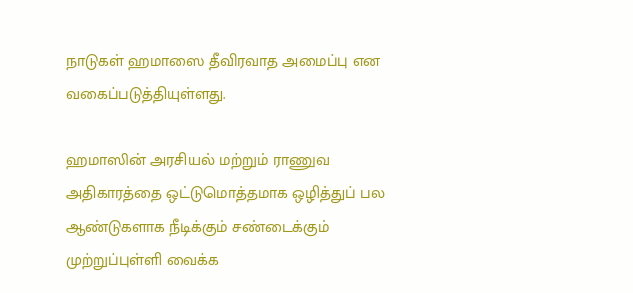நாடுகள் ஹமாஸை தீவிரவாத அமைப்பு என வகைப்படுத்தியுள்ளது.

ஹமாஸின் அரசியல் மற்றும் ராணுவ அதிகாரத்தை ஒட்டுமொத்தமாக ஒழித்துப் பல ஆண்டுகளாக நீடிக்கும் சண்டைக்கும் முற்றுப்புள்ளி வைக்க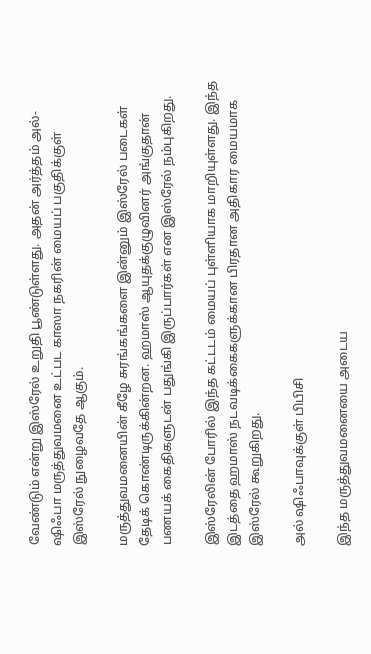வேண்டும் என்று இஸ்ரேல் உறுதி பூண்டுள்ளது. அதன் அர்த்தம் அல்-ஷிஃபா மருத்துவமனை உட்பட காஸா நகரின் மையப் பகுதிக்குள் இஸ்ரேல் நுழைவதே ஆகும்.

மருத்துவமனையின் கீழே சுரங்கங்களை இன்னும் இஸ்ரேல் படைகள் தேடிக் கொண்டிருக்கின்றன. ஹமாஸ் ஆயுதக்குழுவினர் அங்குதான் பணயக் கைதிகளுடன் பதுங்கி இருப்பார்கள் என இஸ்ரேல் நம்புகிறது.

இஸ்ரேலின் போரில் இந்த கட்டடம் மையப் புள்ளியாக மாறியுள்ளது. இந்த இடத்தை ஹமாஸ் நடவடிக்கைகளுக்கான பிரதான அதிகார மையமாக இஸ்ரேல் கூறுகிறது.

அல் ஷிஃபாவுக்குள் பிபிசி

இந்த மருத்துவமனையை அடைய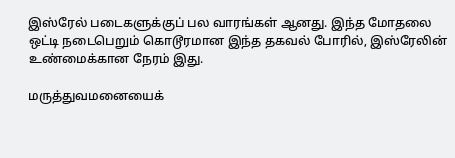இஸ்ரேல் படைகளுக்குப் பல வாரங்கள் ஆனது. இந்த மோதலை ஒட்டி நடைபெறும் கொடூரமான இந்த தகவல் போரில், இஸ்ரேலின் உண்மைக்கான நேரம் இது.

மருத்துவமனையைக்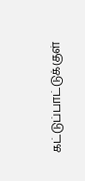கட்டுப்பாட்டுக்குள்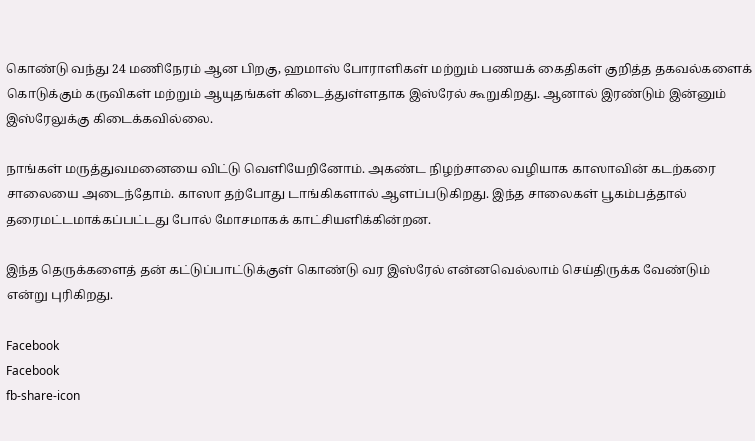கொண்டு வந்து 24 மணிநேரம் ஆன பிறகு, ஹமாஸ் போராளிகள் மற்றும் பணயக் கைதிகள் குறித்த தகவல்களைக் கொடுக்கும் கருவிகள் மற்றும் ஆயுதங்கள் கிடைத்துள்ளதாக இஸ்ரேல் கூறுகிறது. ஆனால் இரண்டும் இன்னும் இஸ்ரேலுக்கு கிடைக்கவில்லை.

நாங்கள் மருத்துவமனையை விட்டு வெளியேறினோம். அகண்ட நிழற்சாலை வழியாக காஸாவின் கடற்கரை சாலையை அடைந்தோம். காஸா தற்போது டாங்கிகளால் ஆளப்படுகிறது. இந்த சாலைகள் பூகம்பத்தால் தரைமட்டமாக்கப்பட்டது போல் மோசமாகக் காட்சியளிக்கின்றன.

இந்த தெருக்களைத் தன் கட்டுப்பாட்டுக்குள் கொண்டு வர இஸ்ரேல் என்னவெல்லாம் செய்திருக்க வேண்டும் என்று புரிகிறது.

Facebook
Facebook
fb-share-icon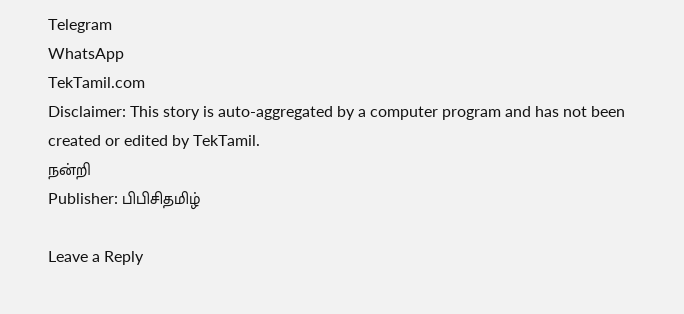Telegram
WhatsApp
TekTamil.com
Disclaimer: This story is auto-aggregated by a computer program and has not been created or edited by TekTamil.
நன்றி
Publisher: பிபிசிதமிழ்

Leave a Reply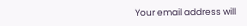Your email address will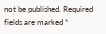not be published. Required fields are marked *